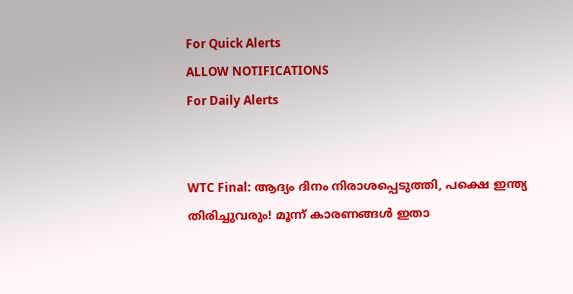For Quick Alerts
ALLOW NOTIFICATIONS
For Daily Alerts


WTC Final: ആദ്യം ദിനം നിരാശപ്പെടുത്തി, പക്ഷെ ഇന്ത്യ തിരിച്ചുവരും! മൂന്ന് കാരണങ്ങള്‍ ഇതാ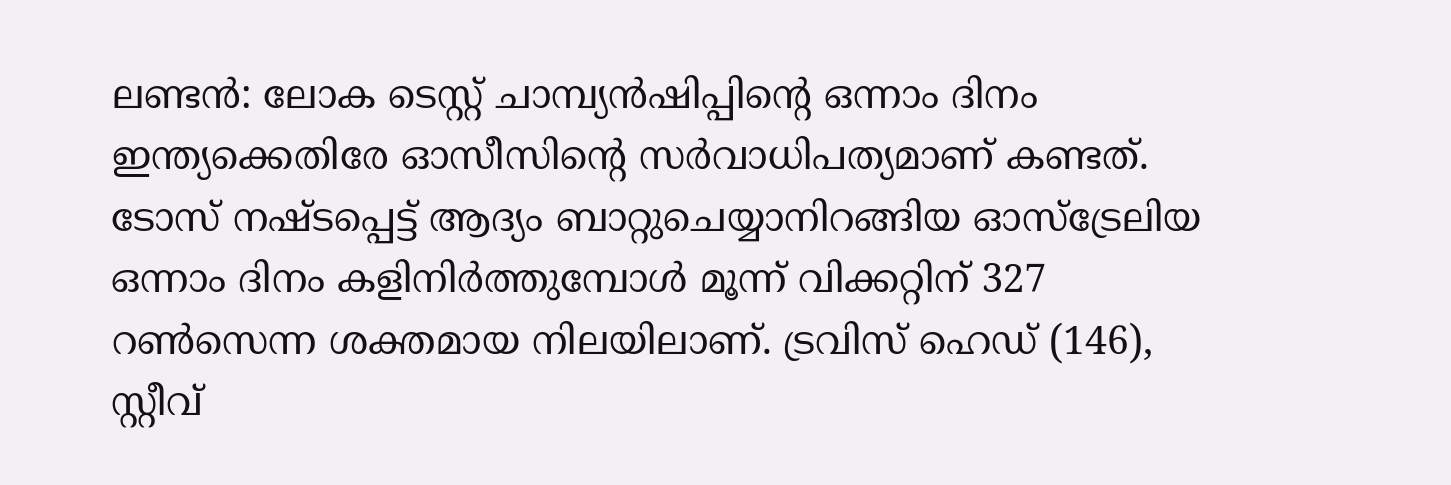ലണ്ടന്‍: ലോക ടെസ്റ്റ് ചാമ്പ്യന്‍ഷിപ്പിന്റെ ഒന്നാം ദിനം ഇന്ത്യക്കെതിരേ ഓസീസിന്റെ സര്‍വാധിപത്യമാണ് കണ്ടത്. ടോസ് നഷ്ടപ്പെട്ട് ആദ്യം ബാറ്റുചെയ്യാനിറങ്ങിയ ഓസ്‌ട്രേലിയ ഒന്നാം ദിനം കളിനിര്‍ത്തുമ്പോള്‍ മൂന്ന് വിക്കറ്റിന് 327 റണ്‍സെന്ന ശക്തമായ നിലയിലാണ്. ട്രവിസ് ഹെഡ് (146), സ്റ്റീവ്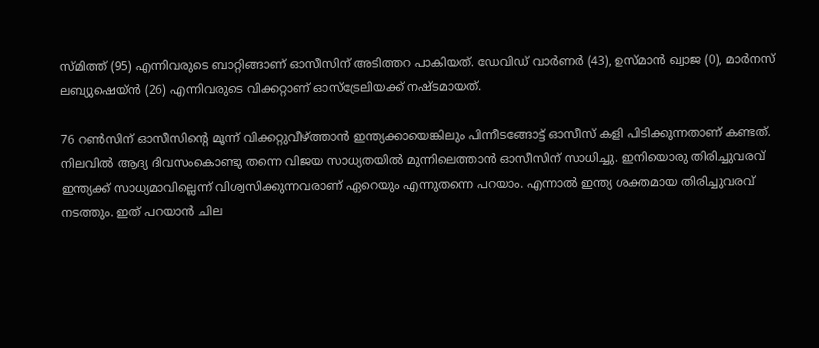സ്മിത്ത് (95) എന്നിവരുടെ ബാറ്റിങ്ങാണ് ഓസീസിന് അടിത്തറ പാകിയത്. ഡേവിഡ് വാര്‍ണര്‍ (43), ഉസ്മാന്‍ ഖ്വാജ (0), മാര്‍നസ് ലബ്യുഷെയ്ന്‍ (26) എന്നിവരുടെ വിക്കറ്റാണ് ഓസ്‌ട്രേലിയക്ക് നഷ്ടമായത്.

76 റണ്‍സിന് ഓസീസിന്റെ മൂന്ന് വിക്കറ്റുവീഴ്ത്താന്‍ ഇന്ത്യക്കായെങ്കിലും പിന്നീടങ്ങോട്ട് ഓസീസ് കളി പിടിക്കുന്നതാണ് കണ്ടത്. നിലവില്‍ ആദ്യ ദിവസംകൊണ്ടു തന്നെ വിജയ സാധ്യതയില്‍ മുന്നിലെത്താന്‍ ഓസീസിന് സാധിച്ചു. ഇനിയൊരു തിരിച്ചുവരവ് ഇന്ത്യക്ക് സാധ്യമാവില്ലെന്ന് വിശ്വസിക്കുന്നവരാണ് ഏറെയും എന്നുതന്നെ പറയാം. എന്നാല്‍ ഇന്ത്യ ശക്തമായ തിരിച്ചുവരവ് നടത്തും. ഇത് പറയാന്‍ ചില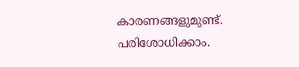കാരണങ്ങളുമുണ്ട്. പരിശോധിക്കാം.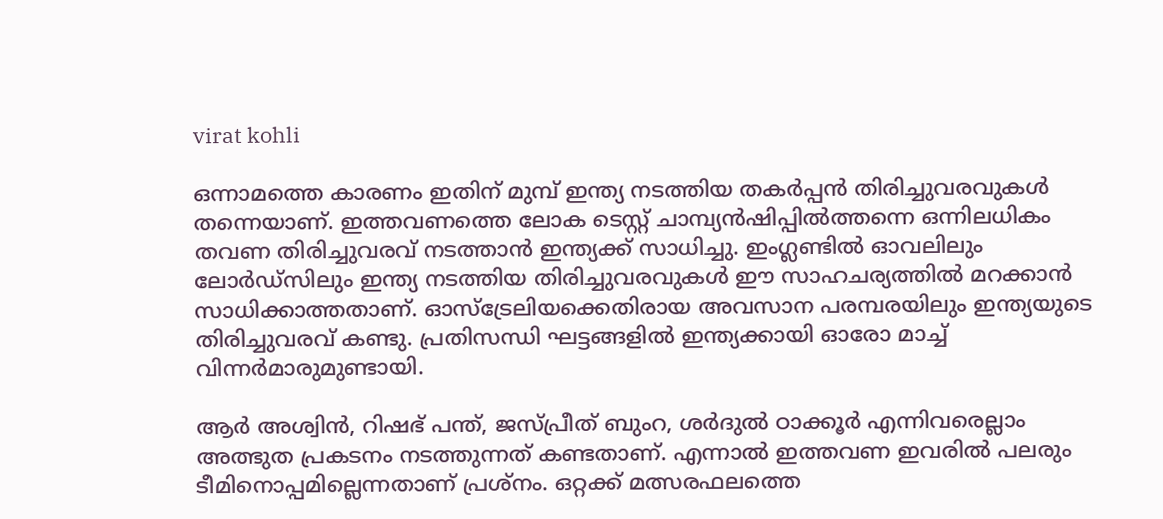virat kohli

ഒന്നാമത്തെ കാരണം ഇതിന് മുമ്പ് ഇന്ത്യ നടത്തിയ തകര്‍പ്പന്‍ തിരിച്ചുവരവുകള്‍ തന്നെയാണ്. ഇത്തവണത്തെ ലോക ടെസ്റ്റ് ചാമ്പ്യന്‍ഷിപ്പില്‍ത്തന്നെ ഒന്നിലധികം തവണ തിരിച്ചുവരവ് നടത്താന്‍ ഇന്ത്യക്ക് സാധിച്ചു. ഇംഗ്ലണ്ടില്‍ ഓവലിലും ലോര്‍ഡ്‌സിലും ഇന്ത്യ നടത്തിയ തിരിച്ചുവരവുകള്‍ ഈ സാഹചര്യത്തില്‍ മറക്കാന്‍ സാധിക്കാത്തതാണ്. ഓസ്‌ട്രേലിയക്കെതിരായ അവസാന പരമ്പരയിലും ഇന്ത്യയുടെ തിരിച്ചുവരവ് കണ്ടു. പ്രതിസന്ധി ഘട്ടങ്ങളില്‍ ഇന്ത്യക്കായി ഓരോ മാച്ച് വിന്നര്‍മാരുമുണ്ടായി.

ആര്‍ അശ്വിന്‍, റിഷഭ് പന്ത്, ജസ്പ്രീത് ബുംറ, ശര്‍ദുല്‍ ഠാക്കൂര്‍ എന്നിവരെല്ലാം അത്ഭുത പ്രകടനം നടത്തുന്നത് കണ്ടതാണ്. എന്നാല്‍ ഇത്തവണ ഇവരില്‍ പലരും ടീമിനൊപ്പമില്ലെന്നതാണ് പ്രശ്‌നം. ഒറ്റക്ക് മത്സരഫലത്തെ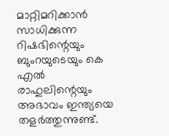മാറ്റിമറിക്കാന്‍ സാധിക്കുന്ന റിഷഭിന്റെയും ബുംറയുടെയും കെ എല്‍ രാഹുലിന്റെയും അഭാവം ഇന്ത്യയെ തളര്‍ത്തുന്നുണ്ട്.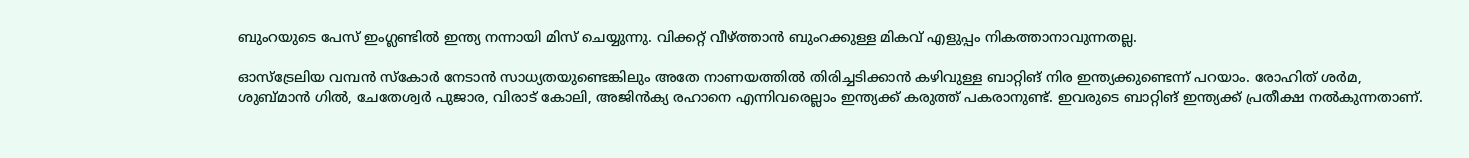ബുംറയുടെ പേസ് ഇംഗ്ലണ്ടില്‍ ഇന്ത്യ നന്നായി മിസ് ചെയ്യുന്നു. വിക്കറ്റ് വീഴ്ത്താന്‍ ബുംറക്കുള്ള മികവ് എളുപ്പം നികത്താനാവുന്നതല്ല.

ഓസ്‌ട്രേലിയ വമ്പന്‍ സ്‌കോര്‍ നേടാന്‍ സാധ്യതയുണ്ടെങ്കിലും അതേ നാണയത്തില്‍ തിരിച്ചടിക്കാന്‍ കഴിവുള്ള ബാറ്റിങ് നിര ഇന്ത്യക്കുണ്ടെന്ന് പറയാം. രോഹിത് ശര്‍മ, ശുബ്മാന്‍ ഗില്‍, ചേതേശ്വര്‍ പുജാര, വിരാട് കോലി, അജിന്‍ക്യ രഹാനെ എന്നിവരെല്ലാം ഇന്ത്യക്ക് കരുത്ത് പകരാനുണ്ട്. ഇവരുടെ ബാറ്റിങ് ഇന്ത്യക്ക് പ്രതീക്ഷ നല്‍കുന്നതാണ്.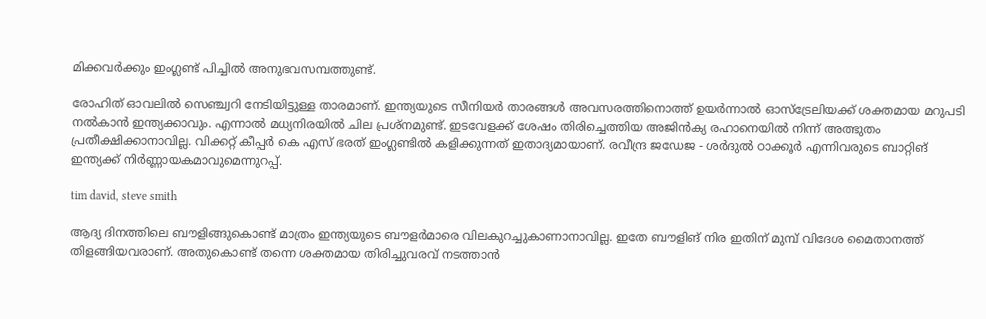മിക്കവര്‍ക്കും ഇംഗ്ലണ്ട് പിച്ചില്‍ അനുഭവസമ്പത്തുണ്ട്.

രോഹിത് ഓവലില്‍ സെഞ്ച്വറി നേടിയിട്ടുള്ള താരമാണ്. ഇന്ത്യയുടെ സീനിയര്‍ താരങ്ങള്‍ അവസരത്തിനൊത്ത് ഉയര്‍ന്നാല്‍ ഓസ്‌ട്രേലിയക്ക് ശക്തമായ മറുപടി നല്‍കാന്‍ ഇന്ത്യക്കാവും. എന്നാല്‍ മധ്യനിരയില്‍ ചില പ്രശ്‌നമുണ്ട്. ഇടവേളക്ക് ശേഷം തിരിച്ചെത്തിയ അജിന്‍ക്യ രഹാനെയില്‍ നിന്ന് അത്ഭുതം പ്രതീക്ഷിക്കാനാവില്ല. വിക്കറ്റ് കീപ്പര്‍ കെ എസ് ഭരത് ഇംഗ്ലണ്ടില്‍ കളിക്കുന്നത് ഇതാദ്യമായാണ്. രവീന്ദ്ര ജഡേജ - ശര്‍ദുല്‍ ഠാക്കൂര്‍ എന്നിവരുടെ ബാറ്റിങ് ഇന്ത്യക്ക് നിര്‍ണ്ണായകമാവുമെന്നുറപ്പ്.

tim david, steve smith

ആദ്യ ദിനത്തിലെ ബൗളിങ്ങുകൊണ്ട് മാത്രം ഇന്ത്യയുടെ ബൗളര്‍മാരെ വിലകുറച്ചുകാണാനാവില്ല. ഇതേ ബൗളിങ് നിര ഇതിന് മുമ്പ് വിദേശ മൈതാനത്ത് തിളങ്ങിയവരാണ്. അതുകൊണ്ട് തന്നെ ശക്തമായ തിരിച്ചുവരവ് നടത്താന്‍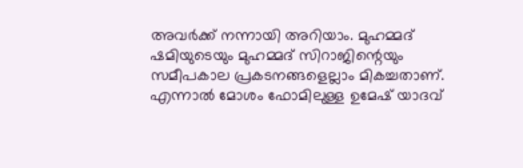അവര്‍ക്ക് നന്നായി അറിയാം. മുഹമ്മദ് ഷമിയുടെയും മുഹമ്മദ് സിറാജിന്റെയും സമീപകാല പ്രകടനങ്ങളെല്ലാം മികച്ചതാണ്. എന്നാല്‍ മോശം ഫോമിലുള്ള ഉമേഷ് യാദവ്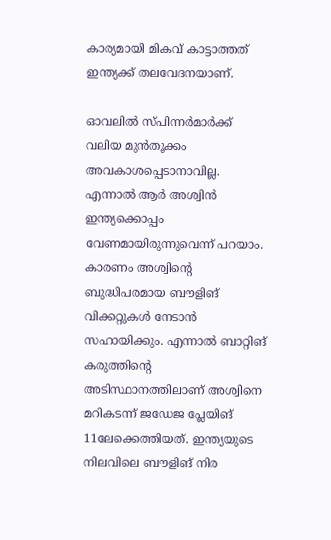കാര്യമായി മികവ് കാട്ടാത്തത് ഇന്ത്യക്ക് തലവേദനയാണ്.

ഓവലില്‍ സ്പിന്നര്‍മാര്‍ക്ക് വലിയ മുന്‍തൂക്കം അവകാശപ്പെടാനാവില്ല. എന്നാല്‍ ആര്‍ അശ്വിന്‍ ഇന്ത്യക്കൊപ്പം വേണമായിരുന്നുവെന്ന് പറയാം. കാരണം അശ്വിന്റെ ബുദ്ധിപരമായ ബൗളിങ് വിക്കറ്റുകള്‍ നേടാന്‍ സഹായിക്കും. എന്നാല്‍ ബാറ്റിങ് കരുത്തിന്റെ അടിസ്ഥാനത്തിലാണ് അശ്വിനെ മറികടന്ന് ജഡേജ പ്ലേയിങ് 11ലേക്കെത്തിയത്. ഇന്ത്യയുടെ നിലവിലെ ബൗളിങ് നിര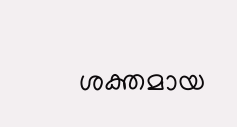ശക്തമായ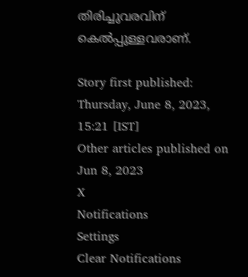തിരിച്ചുവരവിന് കെല്‍പ്പുള്ളവരാണ്.

Story first published: Thursday, June 8, 2023, 15:21 [IST]
Other articles published on Jun 8, 2023
X
Notifications
Settings
Clear Notifications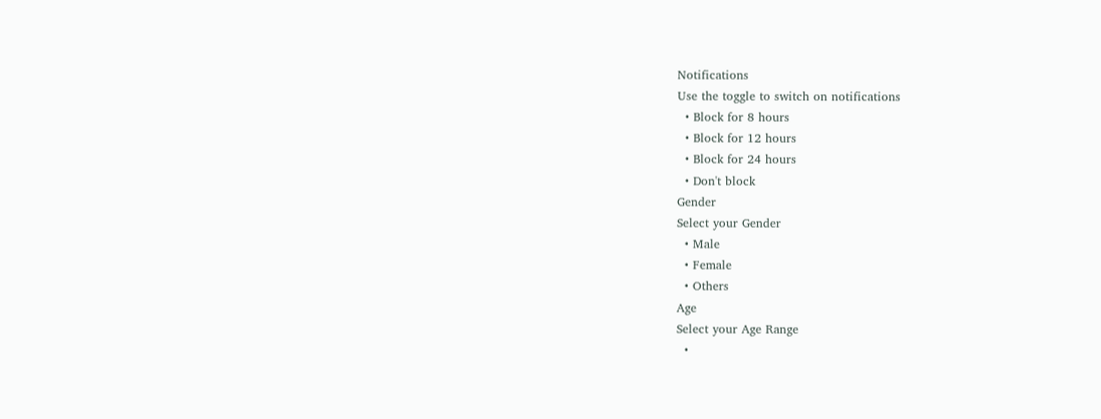Notifications
Use the toggle to switch on notifications
  • Block for 8 hours
  • Block for 12 hours
  • Block for 24 hours
  • Don't block
Gender
Select your Gender
  • Male
  • Female
  • Others
Age
Select your Age Range
  •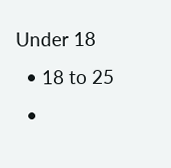Under 18
  • 18 to 25
  •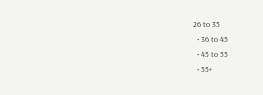26 to 35
  • 36 to 45
  • 45 to 55
  • 55+